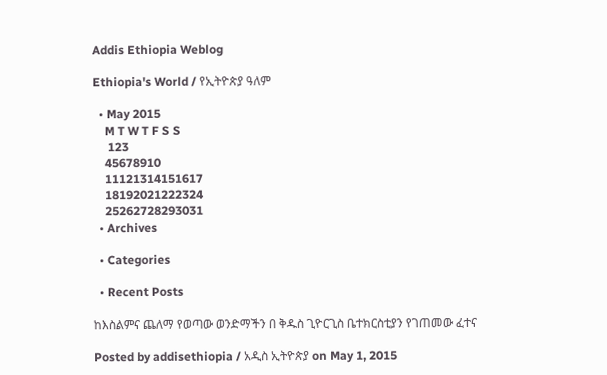Addis Ethiopia Weblog

Ethiopia's World / የኢትዮጵያ ዓለም

  • May 2015
    M T W T F S S
     123
    45678910
    11121314151617
    18192021222324
    25262728293031
  • Archives

  • Categories

  • Recent Posts

ከእስልምና ጨለማ የወጣው ወንድማችን በ ቅዱስ ጊዮርጊስ ቤተክርስቲያን የገጠመው ፈተና

Posted by addisethiopia / አዲስ ኢትዮጵያ on May 1, 2015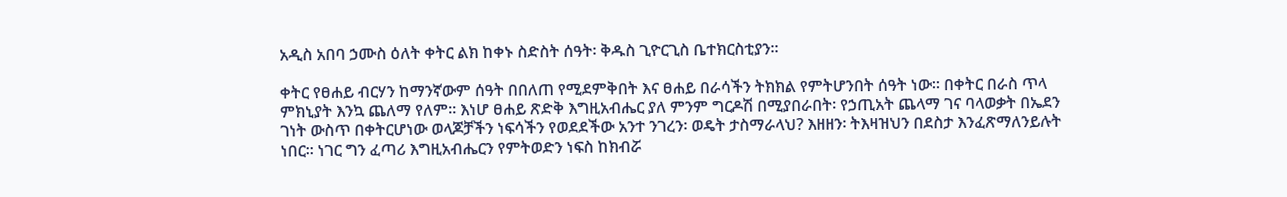አዲስ አበባ ኃሙስ ዕለት ቀትር ልክ ከቀኑ ስድስት ሰዓት፡ ቅዱስ ጊዮርጊስ ቤተክርስቲያን።

ቀትር የፀሐይ ብርሃን ከማንኛውም ሰዓት በበለጠ የሚደምቅበት እና ፀሐይ በራሳችን ትክክል የምትሆንበት ሰዓት ነው። በቀትር በራስ ጥላ ምክኒያት እንኳ ጨለማ የለም። እነሆ ፀሐይ ጽድቅ እግዚአብሔር ያለ ምንም ግርዶሽ በሚያበራበት፡ የኃጢአት ጨላማ ገና ባላወቃት በኤደን ገነት ውስጥ በቀትርሆነው ወላጆቻችን ነፍሳችን የወደደችው አንተ ንገረን፡ ወዴት ታስማራላህ? እዘዘን፡ ትእዛዝህን በደስታ እንፈጽማለንይሉት ነበር። ነገር ግን ፈጣሪ እግዚአብሔርን የምትወድን ነፍስ ከክብሯ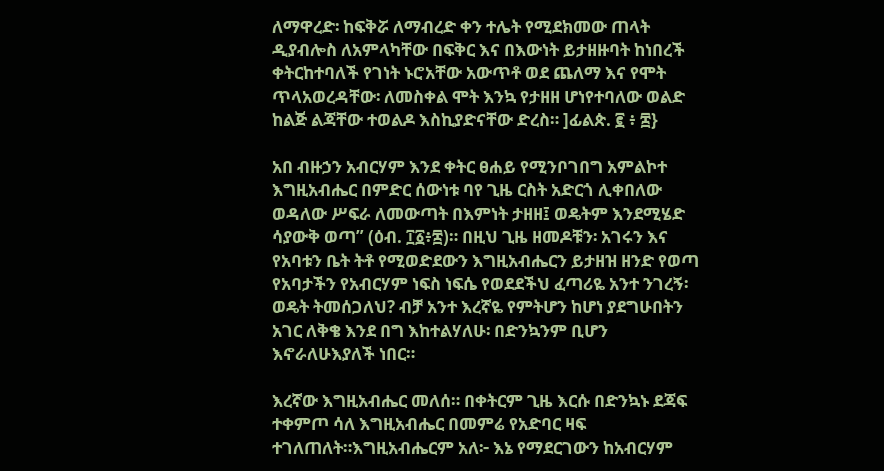ለማዋረድ፡ ከፍቅሯ ለማብረድ ቀን ተሌት የሚደክመው ጠላት ዲያብሎስ ለአምላካቸው በፍቅር እና በእውነት ይታዘዙባት ከነበረች ቀትርከተባለች የገነት ኑሮአቸው አውጥቶ ወደ ጨለማ እና የሞት ጥላአወረዳቸው፡ ለመስቀል ሞት እንኳ የታዘዘ ሆነየተባለው ወልድ ከልጅ ልጃቸው ተወልዶ እስኪያድናቸው ድረስ። ]ፊልጵ. ፪ ፥ ፰}

አበ ብዙኃን አብርሃም እንደ ቀትር ፀሐይ የሚንቦገበግ አምልኮተ እግዚአብሔር በምድር ሰውነቱ ባየ ጊዜ ርስት አድርጎ ሊቀበለው ወዳለው ሥፍራ ለመውጣት በእምነት ታዘዘ፤ ወዴትም እንደሚሄድ ሳያውቅ ወጣ” (ዕብ. ፲፩፥፰)። በዚህ ጊዜ ዘመዶቹን፡ አገሩን እና የአባቱን ቤት ትቶ የሚወድደውን እግዚአብሔርን ይታዘዝ ዘንድ የወጣ የአባታችን የአብርሃም ነፍስ ነፍሴ የወደደችህ ፈጣሪዬ አንተ ንገረኝ፡ ወዴት ትመሰጋለህ? ብቻ አንተ እረኛዬ የምትሆን ከሆነ ያደግሁበትን አገር ለቅቄ እንደ በግ እከተልሃለሁ፡ በድንኳንም ቢሆን እኖራለሁእያለች ነበር።

እረኛው እግዚአብሔር መለሰ። በቀትርም ጊዜ እርሱ በድንኳኑ ደጃፍ ተቀምጦ ሳለ እግዚአብሔር በመምሬ የአድባር ዛፍ ተገለጠለት።እግዚአብሔርም አለ፦ እኔ የማደርገውን ከአብርሃም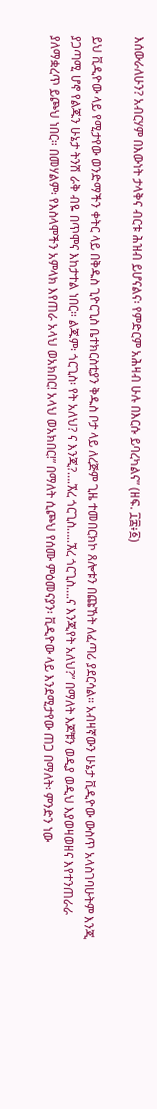እሰውራለሁን? አብርሃም በእውነት ታላቅና ብርቱ ሕዝብ ይሆናልና፡ የምድርም አሕዛብ ሁሉ በእርሱ ይባረካልና” (ዘፍ. ፲፰፥፩)

ይህ ቪዲዮው ላይ የሚታየው ወንድማችን ቀትር ላይ በቅዱስ ጊዮርጊስ ቤተክርስቲያን ቅዱስ ቦታ ላይ ለረጅም ጊዜ ተመበርክኮ ጸሎቱን በጩኸት ለፈጣሪ ያደርሳል። አብዛኛውን ሁኔታ ቪዲዮው ውስጥ አላስገባሁትም እንጂ ያጋጣሚ ሆኖ የልጁን ሁኔታ ትንሽ ራቅ ብዬ በጥሞና እከታተል ነበር። ልጁም፡ ጎርጊስ፡ የት አለህ? ና እንጂ?….ኧረ ጎርጊስ…..ኧረ ጎርጊስ….ና እንጂየት አለህ?” በማለት እጆቹን ወዲያ ወዲህ እያወዛወዘና እየተንጠራራ ያለማቋረጥ ይጮህ ነበር። በመሃልም፡ የእስላሞችን አምላክ እየጠራ አላህ ወአክበር! አላህ ወአክበር!” በማለት ሲጮህ የሰሙ ምዕመናያን፡ ቪዲዮው ላይ እንደሚታየው ጠጋ በማለት፡ ምንድን ነው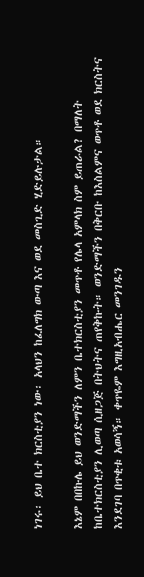ነገሩ፡ ይህ ቤተ ክርስቲያን ነው፡ አላህን ከፈለግክ ውጣ እና ወደ መስጊድ ሂድይሉታል።

እኔም በበኩሌ ይህ ወንድማችን ለምን ቤተክርስቲያን መጥቶ የሌላ አምላክ ስም ይጠራል? በማለት ከቤተክርስቲያን ሊወጣ ሲዘጋጅ በትህትና ጠየቅኩት። ወንድማችን በቅርቡ ከእስልምና ወጥቶ ወደ ክርስትና እንደገባ በጥቂቱ አወሳኝ። ቀጥዬም እግዚአብሔር መንገዱን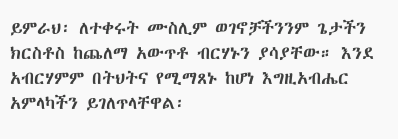ይምራህ፡ ለተቀሩት ሙስሊም ወገኖቻችንንም ጌታችን ክርስቶስ ከጨለማ አውጥቶ ብርሃኑን ያሳያቸው። እንደ አብርሃምም በትህትና የሚማጸኑ ከሆነ እግዚአብሔር አምላካችን ይገለጥላቸዋል፡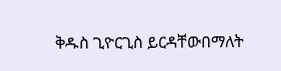ቅዱስ ጊዮርጊስ ይርዳቸውበማለት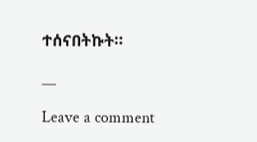ተሰናበትኩት።

__

Leave a comment